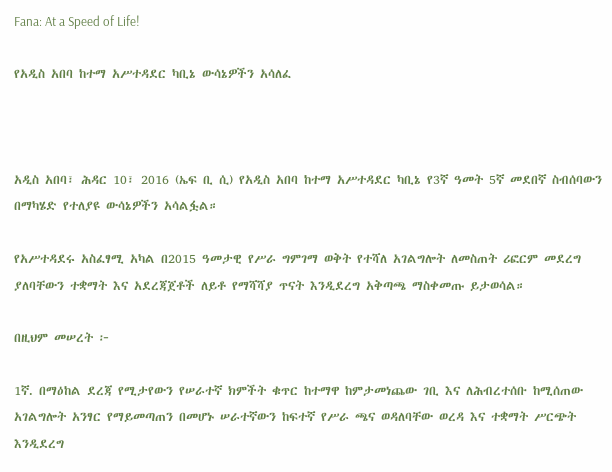Fana: At a Speed of Life!

የአዲስ አበባ ከተማ አሥተዳደር ካቢኔ ውሳኔዎችን አሳለፈ



አዲስ አበባ፣ ሕዳር 10፣ 2016 (ኤፍ ቢ ሲ) የአዲስ አበባ ከተማ አሥተዳደር ካቢኔ የ3ኛ ዓመት 5ኛ መደበኛ ስብሰባውን በማካሄድ የተለያዩ ውሳኔዎችን አሳልፏል።

የአሥተዳደሩ አስፈፃሚ አካል በ2015 ዓመታዊ የሥራ ግምገማ ወቅት የተሻለ አገልግሎት ለመስጠት ሪፎርም መደረግ ያለባቸውን ተቋማት እና አደረጃጀቶች ለይቶ የማሻሻያ ጥናት እንዲደረግ አቅጣጫ ማስቀመጡ ይታወሳል።

በዚህም መሠረት ፦

1ኛ. በማዕከል ደረጃ የሚታየውን የሠራተኛ ክምችት ቁጥር ከተማዋ ከምታመነጨው ገቢ እና ለሕብረተሰቡ ከሚሰጠው አገልግሎት አንፃር የማይመጣጠን በመሆኑ ሠራተኛውን ከፍተኛ የሥራ ጫና ወዳለባቸው ወረዳ እና ተቋማት ሥርጭት እንዲደረግ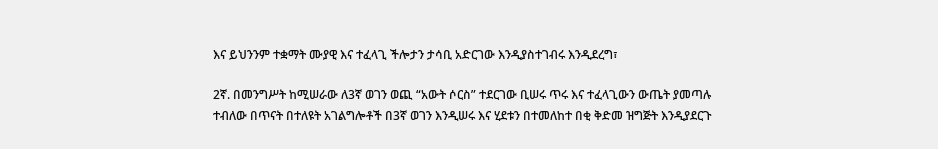እና ይህንንም ተቋማት ሙያዊ እና ተፈላጊ ችሎታን ታሳቢ አድርገው እንዲያስተገብሩ እንዲደረግ፣

2ኛ. በመንግሥት ከሚሠራው ለ3ኛ ወገን ወጪ “አውት ሶርስ” ተደርገው ቢሠሩ ጥሩ እና ተፈላጊውን ውጤት ያመጣሉ ተብለው በጥናት በተለዩት አገልግሎቶች በ3ኛ ወገን እንዲሠሩ እና ሂደቱን በተመለከተ በቂ ቅድመ ዝግጅት እንዲያደርጉ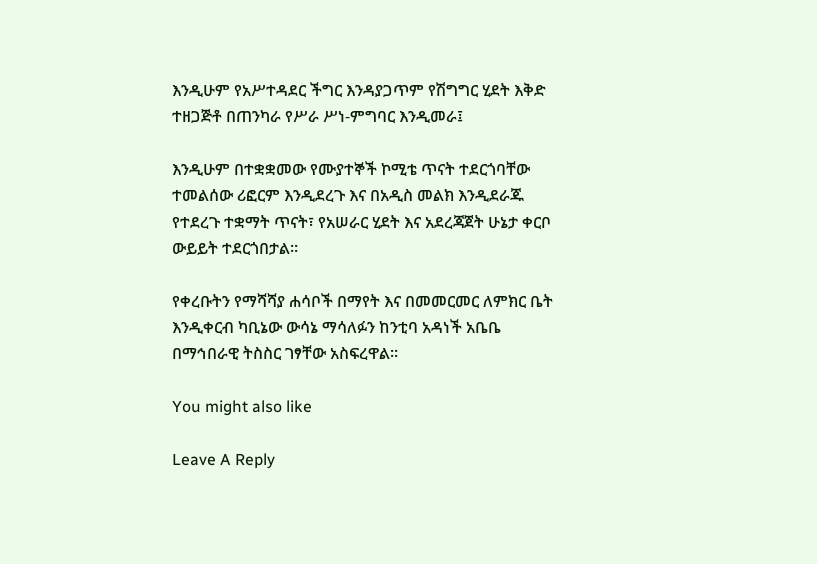እንዲሁም የአሥተዳደር ችግር እንዳያጋጥም የሽግግር ሂደት እቅድ ተዘጋጅቶ በጠንካራ የሥራ ሥነ-ምግባር እንዲመራ፤

እንዲሁም በተቋቋመው የሙያተኞች ኮሚቴ ጥናት ተደርጎባቸው ተመልሰው ሪፎርም እንዲደረጉ እና በአዲስ መልክ እንዲደራጁ የተደረጉ ተቋማት ጥናት፣ የአሠራር ሂደት እና አደረጃጀት ሁኔታ ቀርቦ ውይይት ተደርጎበታል።

የቀረቡትን የማሻሻያ ሐሳቦች በማየት እና በመመርመር ለምክር ቤት እንዲቀርብ ካቢኔው ውሳኔ ማሳለፉን ከንቲባ አዳነች አቤቤ በማኅበራዊ ትስስር ገፃቸው አስፍረዋል፡፡

You might also like

Leave A Reply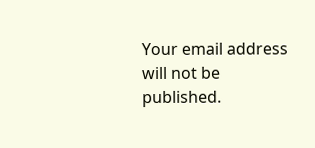Your email address will not be published.